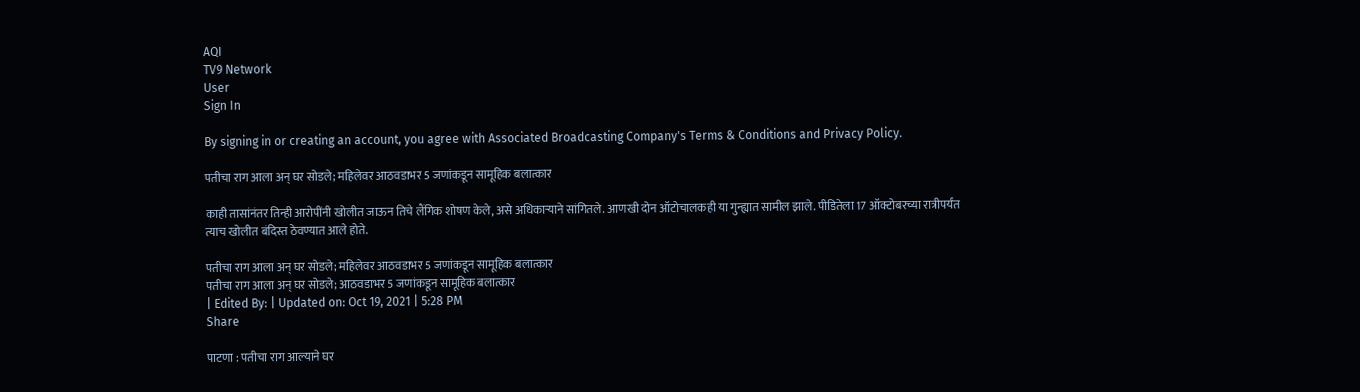AQI
TV9 Network
User
Sign In

By signing in or creating an account, you agree with Associated Broadcasting Company's Terms & Conditions and Privacy Policy.

पतीचा राग आला अन् घर सोडले; महिलेवर आठवडाभर 5 जणांकडून सामूहिक बलात्कार

काही तासांनंतर तिन्ही आरोपींनी खोलीत जाऊन तिचे लैंगिक शोषण केले, असे अधिकाऱ्याने सांगितले. आणखी दोन ऑटोचालकही या गुन्ह्यात सामील झाले. पीडितेला 17 ऑक्टोबरच्या रात्रीपर्यंत त्याच खोलीत बंदिस्त ठेवण्यात आले होते.

पतीचा राग आला अन् घर सोडले; महिलेवर आठवडाभर 5 जणांकडून सामूहिक बलात्कार
पतीचा राग आला अन् घर सोडले; आठवडाभर 5 जणांकडून सामूहिक बलात्कार
| Edited By: | Updated on: Oct 19, 2021 | 5:28 PM
Share

पाटणा : पतीचा राग आल्याने घर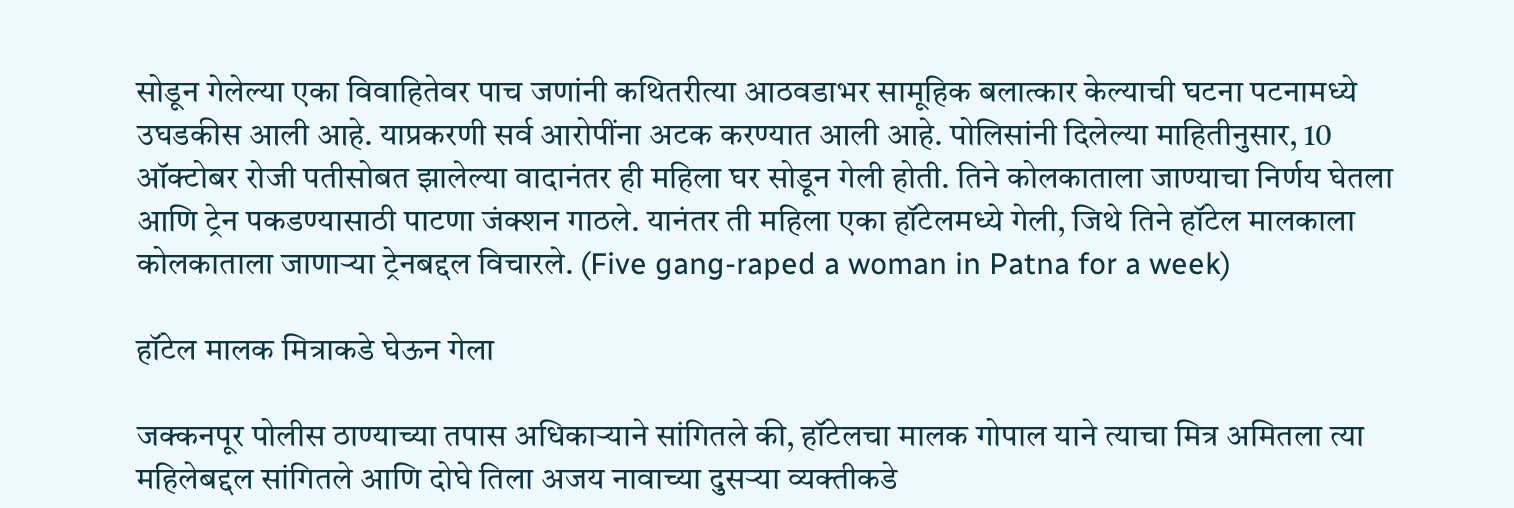सोडून गेलेल्या एका विवाहितेवर पाच जणांनी कथितरीत्या आठवडाभर सामूहिक बलात्कार केल्याची घटना पटनामध्ये उघडकीस आली आहे. याप्रकरणी सर्व आरोपींना अटक करण्यात आली आहे. पोलिसांनी दिलेल्या माहितीनुसार, 10 ऑक्टोबर रोजी पतीसोबत झालेल्या वादानंतर ही महिला घर सोडून गेली होती. तिने कोलकाताला जाण्याचा निर्णय घेतला आणि ट्रेन पकडण्यासाठी पाटणा जंक्शन गाठले. यानंतर ती महिला एका हॉटेलमध्ये गेली, जिथे तिने हॉटेल मालकाला कोलकाताला जाणाऱ्या ट्रेनबद्दल विचारले. (Five gang-raped a woman in Patna for a week)

हॉटेल मालक मित्राकडे घेऊन गेला

जक्कनपूर पोलीस ठाण्याच्या तपास अधिकाऱ्याने सांगितले की, हॉटेलचा मालक गोपाल याने त्याचा मित्र अमितला त्या महिलेबद्दल सांगितले आणि दोघे तिला अजय नावाच्या दुसऱ्या व्यक्तीकडे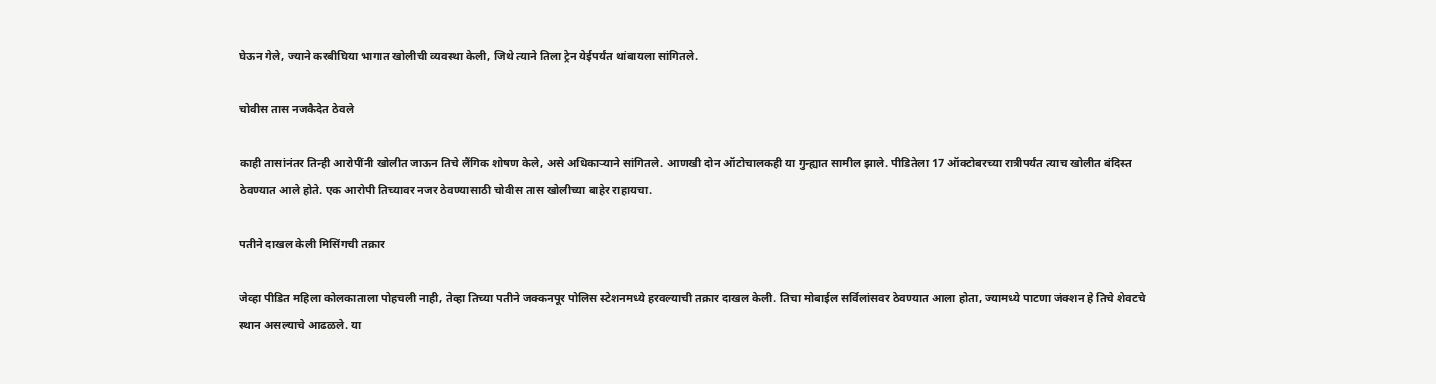घेऊन गेले, ज्याने करबीघिया भागात खोलीची व्यवस्था केली, जिथे त्याने तिला ट्रेन येईपर्यंत थांबायला सांगितले.

चोवीस तास नजकैदेत ठेवले

काही तासांनंतर तिन्ही आरोपींनी खोलीत जाऊन तिचे लैंगिक शोषण केले, असे अधिकाऱ्याने सांगितले. आणखी दोन ऑटोचालकही या गुन्ह्यात सामील झाले. पीडितेला 17 ऑक्टोबरच्या रात्रीपर्यंत त्याच खोलीत बंदिस्त ठेवण्यात आले होते. एक आरोपी तिच्यावर नजर ठेवण्यासाठी चोवीस तास खोलीच्या बाहेर राहायचा.

पतीने दाखल केली मिसिंगची तक्रार

जेव्हा पीडित महिला कोलकाताला पोहचली नाही, तेव्हा तिच्या पतीने जक्कनपूर पोलिस स्टेशनमध्ये हरवल्याची तक्रार दाखल केली. तिचा मोबाईल सर्विलांसवर ठेवण्यात आला होता, ज्यामध्ये पाटणा जंक्शन हे तिचे शेवटचे स्थान असल्याचे आढळले. या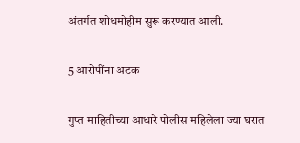अंतर्गत शोधमोहीम सुरू करण्यात आली.

5 आरोपींना अटक

गुप्त माहितीच्या आधारे पोलीस महिलेला ज्या घरात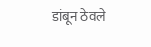डांबून ठेवले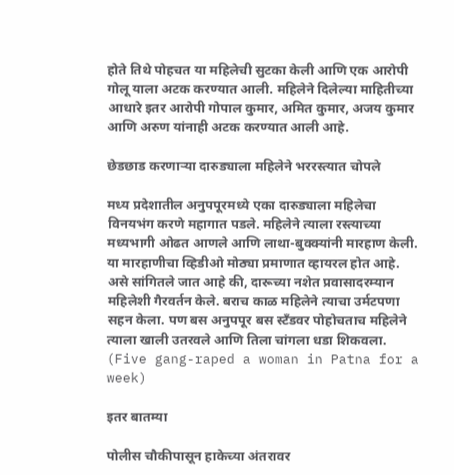होते तिथे पोहचत या महिलेची सुटका केली आणि एक आरोपी गोलू याला अटक करण्यात आली. महिलेने दिलेल्या माहितीच्या आधारे इतर आरोपी गोपाल कुमार, अमित कुमार, अजय कुमार आणि अरुण यांनाही अटक करण्यात आली आहे.

छेडछाड करणाऱ्या दारुड्याला महिलेने भररस्त्यात चोपले

मध्य प्रदेशातील अनुपपूरमध्ये एका दारुड्याला महिलेचा विनयभंग करणे महागात पडले. महिलेने त्याला रस्त्याच्या मध्यभागी ओढत आणले आणि लाथा-बुक्क्यांनी मारहाण केली. या मारहाणीचा व्हिडीओ मोठ्या प्रमाणात व्हायरल होत आहे. असे सांगितले जात आहे की, दारूच्या नशेत प्रवासादरम्यान महिलेशी गैरवर्तन केले. बराच काळ महिलेने त्याचा उर्मटपणा सहन केला. पण बस अनुपपूर बस स्टँडवर पोहोचताच महिलेने त्याला खाली उतरवले आणि तिला चांगला धडा शिकवला. (Five gang-raped a woman in Patna for a week)

इतर बातम्या

पोलीस चौकीपासून हाकेच्या अंतरावर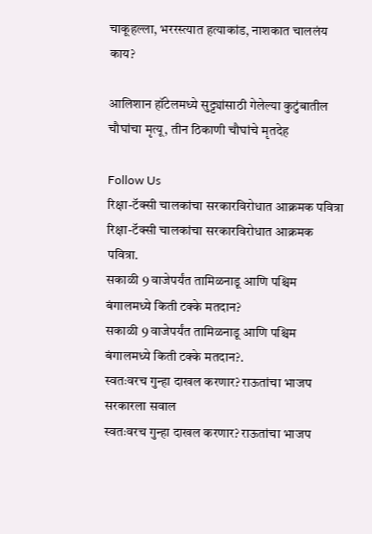चाकूहल्ला, भररस्त्यात हत्याकांड, नाशकात चाललंय काय?

आलिशान हॉटेलमध्ये सुट्ट्यांसाठी गेलेल्या कुटुंबातील चौघांचा मृत्यू, तीन ठिकाणी चौघांचे मृतदेह

Follow Us
रिक्षा-टॅक्सी चालकांचा सरकारविरोधात आक्रमक पवित्रा
रिक्षा-टॅक्सी चालकांचा सरकारविरोधात आक्रमक पवित्रा.
सकाळी 9 वाजेपर्यंत तामिळनाडू आणि पश्चिम बंगालमध्ये किती टक्के मतदान?
सकाळी 9 वाजेपर्यंत तामिळनाडू आणि पश्चिम बंगालमध्ये किती टक्के मतदान?.
स्वतःवरच गुन्हा दाखल करणार? राऊतांचा भाजप सरकारला सवाल
स्वतःवरच गुन्हा दाखल करणार? राऊतांचा भाजप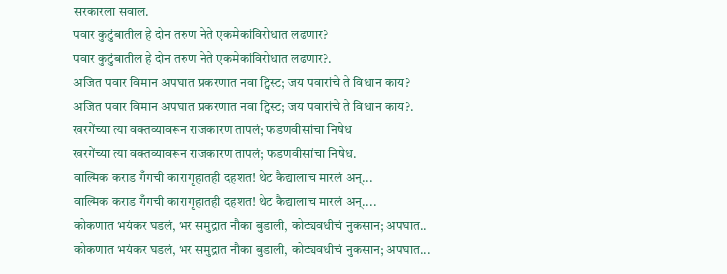सरकारला सवाल.
पवार कुटुंबातील हे दोन तरुण नेते एकमेकांविरोधात लढणार?
पवार कुटुंबातील हे दोन तरुण नेते एकमेकांविरोधात लढणार?.
अजित पवार विमान अपघात प्रकरणात नवा ट्विस्ट; जय पवारांचे ते विधान काय?
अजित पवार विमान अपघात प्रकरणात नवा ट्विस्ट; जय पवारांचे ते विधान काय?.
खरगेंच्या त्या वक्तव्यावरून राजकारण तापलं; फडणवीसांचा निषेध
खरगेंच्या त्या वक्तव्यावरून राजकारण तापलं; फडणवीसांचा निषेध.
वाल्मिक कराड गँगची कारागृहातही दहशत! थेट कैद्यालाच मारलं अन्...
वाल्मिक कराड गँगची कारागृहातही दहशत! थेट कैद्यालाच मारलं अन्....
कोकणात भयंकर घडलं, भर समुद्रात नौका बुडाली, कोट्यवधीचं नुकसान; अपघात..
कोकणात भयंकर घडलं, भर समुद्रात नौका बुडाली, कोट्यवधीचं नुकसान; अपघात...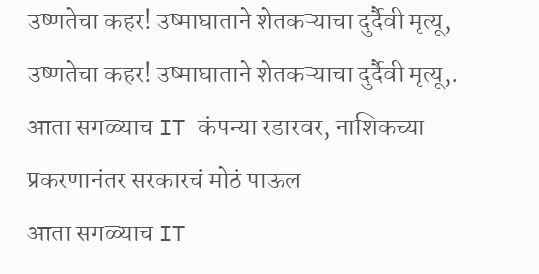उष्णतेचा कहर! उष्माघाताने शेतकऱ्याचा दुर्दैवी मृत्यू,
उष्णतेचा कहर! उष्माघाताने शेतकऱ्याचा दुर्दैवी मृत्यू,.
आता सगळ्याच IT कंपन्या रडारवर, नाशिकच्या प्रकरणानंतर सरकारचं मोठं पाऊल
आता सगळ्याच IT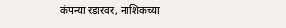कंपन्या रडारवर, नाशिकच्या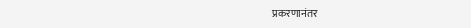प्रकरणानंतर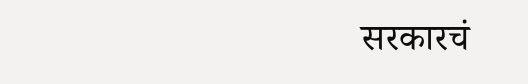सरकारचं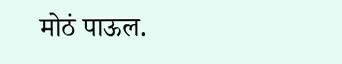मोठं पाऊल.